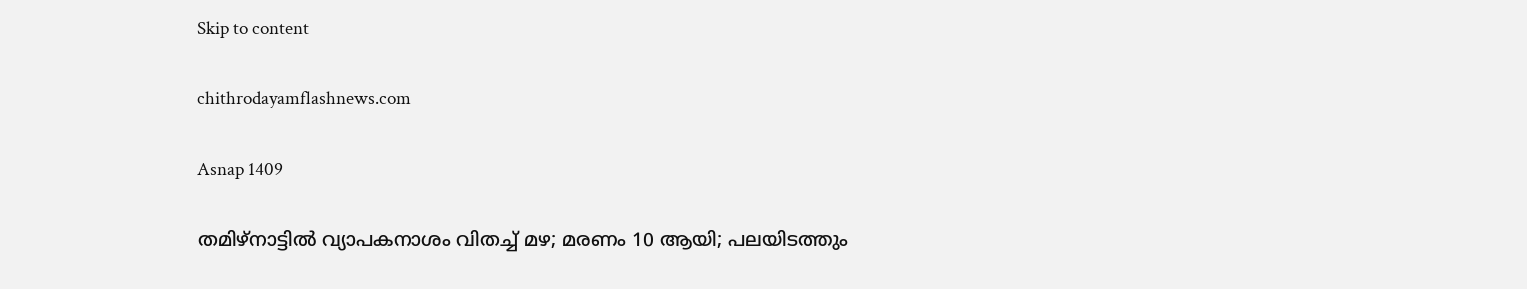Skip to content

chithrodayamflashnews.com

Asnap 1409

തമിഴ്‌നാട്ടില്‍ വ്യാപകനാശം വിതച്ച് മഴ; മരണം 10 ആയി; പലയിടത്തും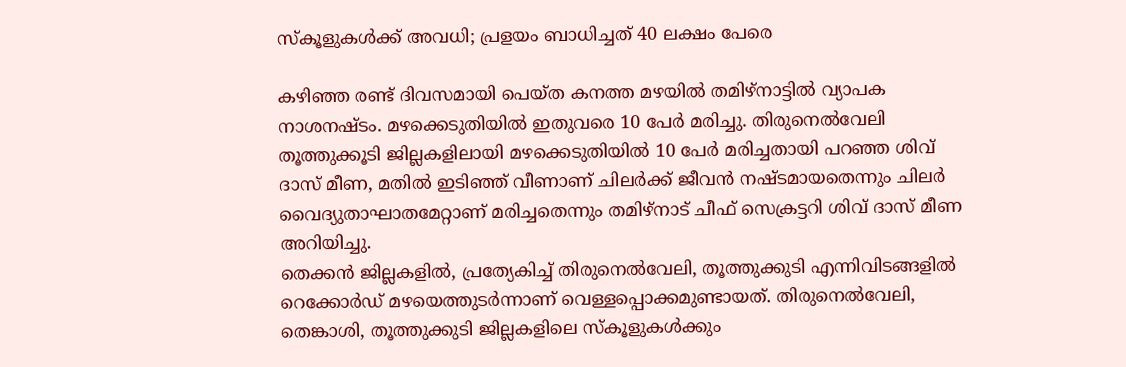സ്‌കൂളുകള്‍ക്ക് അവധി; പ്രളയം ബാധിച്ചത് 40 ലക്ഷം പേരെ

കഴിഞ്ഞ രണ്ട് ദിവസമായി പെയ്ത കനത്ത മഴയില്‍ തമിഴ്‌നാട്ടില്‍ വ്യാപക നാശനഷ്ടം. മഴക്കെടുതിയില്‍ ഇതുവരെ 10 പേര്‍ മരിച്ചു. തിരുനെല്‍വേലി തൂത്തുക്കൂടി ജില്ലകളിലായി മഴക്കെടുതിയില്‍ 10 പേര്‍ മരിച്ചതായി പറഞ്ഞ ശിവ് ദാസ് മീണ, മതില്‍ ഇടിഞ്ഞ് വീണാണ് ചിലര്‍ക്ക് ജീവന്‍ നഷ്ടമായതെന്നും ചിലര്‍ വൈദ്യുതാഘാതമേറ്റാണ് മരിച്ചതെന്നും തമിഴ്‌നാട് ചീഫ് സെക്രട്ടറി ശിവ് ദാസ് മീണ അറിയിച്ചു.
തെക്കന്‍ ജില്ലകളില്‍, പ്രത്യേകിച്ച് തിരുനെല്‍വേലി, തൂത്തുക്കുടി എന്നിവിടങ്ങളില്‍ റെക്കോര്‍ഡ് മഴയെത്തുടര്‍ന്നാണ് വെള്ളപ്പൊക്കമുണ്ടായത്. തിരുനെല്‍വേലി, തെങ്കാശി, തൂത്തുക്കുടി ജില്ലകളിലെ സ്‌കൂളുകള്‍ക്കും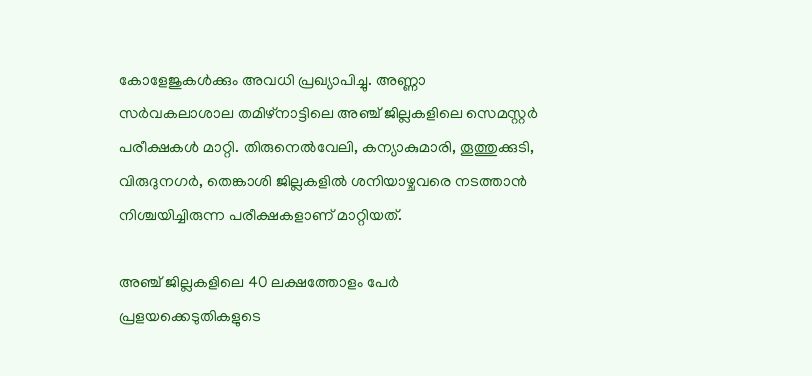കോളേജുകള്‍ക്കും അവധി പ്രഖ്യാപിച്ചു. അണ്ണാ സര്‍വകലാശാല തമിഴ്‌നാട്ടിലെ അഞ്ച് ജില്ലകളിലെ സെമസ്റ്റര്‍ പരീക്ഷകള്‍ മാറ്റി. തിരുനെല്‍വേലി, കന്യാകുമാരി, തൂത്തുക്കുടി, വിരുദുനഗര്‍, തെങ്കാശി ജില്ലകളില്‍ ശനിയാഴ്ചവരെ നടത്താന്‍ നിശ്ചയിച്ചിരുന്ന പരീക്ഷകളാണ് മാറ്റിയത്.

അഞ്ച് ജില്ലകളിലെ 40 ലക്ഷത്തോളം പേര്‍ പ്രളയക്കെടുതികളുടെ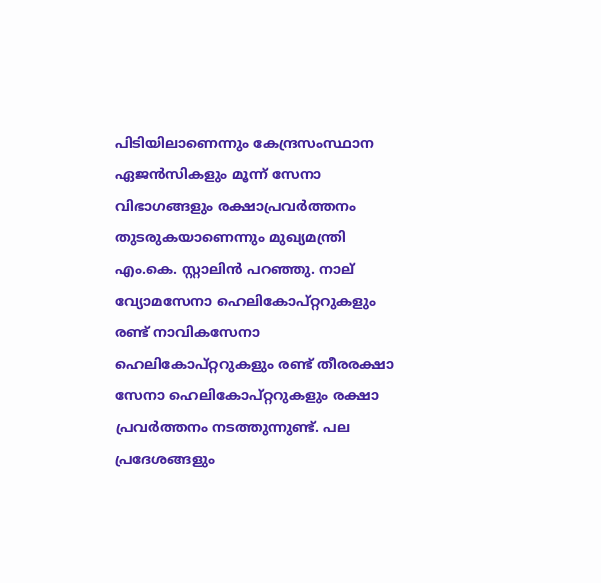പിടിയിലാണെന്നും കേന്ദ്രസംസ്ഥാന ഏജന്‍സികളും മൂന്ന് സേനാ വിഭാഗങ്ങളും രക്ഷാപ്രവര്‍ത്തനം തുടരുകയാണെന്നും മുഖ്യമന്ത്രി എം.കെ. സ്റ്റാലിന്‍ പറഞ്ഞു. നാല് വ്യോമസേനാ ഹെലികോപ്റ്ററുകളും രണ്ട് നാവികസേനാ ഹെലികോപ്റ്ററുകളും രണ്ട് തീരരക്ഷാ സേനാ ഹെലികോപ്റ്ററുകളും രക്ഷാ പ്രവര്‍ത്തനം നടത്തുന്നുണ്ട്. പല പ്രദേശങ്ങളും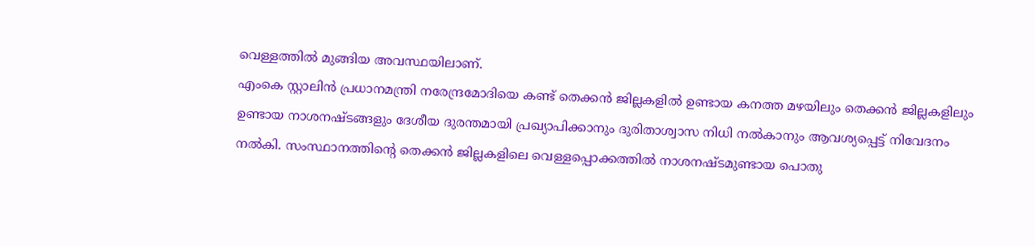വെള്ളത്തില്‍ മുങ്ങിയ അവസ്ഥയിലാണ്.
എംകെ സ്റ്റാലിന്‍ പ്രധാനമന്ത്രി നരേന്ദ്രമോദിയെ കണ്ട് തെക്കന്‍ ജില്ലകളില്‍ ഉണ്ടായ കനത്ത മഴയിലും തെക്കന്‍ ജില്ലകളിലും ഉണ്ടായ നാശനഷ്ടങ്ങളും ദേശീയ ദുരന്തമായി പ്രഖ്യാപിക്കാനും ദുരിതാശ്വാസ നിധി നല്‍കാനും ആവശ്യപ്പെട്ട് നിവേദനം നല്‍കി. സംസ്ഥാനത്തിന്റെ തെക്കന്‍ ജില്ലകളിലെ വെള്ളപ്പൊക്കത്തില്‍ നാശനഷ്ടമുണ്ടായ പൊതു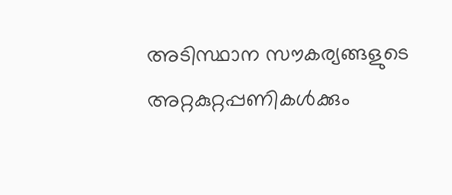അടിസ്ഥാന സൗകര്യങ്ങളുടെ അറ്റകുറ്റപ്പണികള്‍ക്കും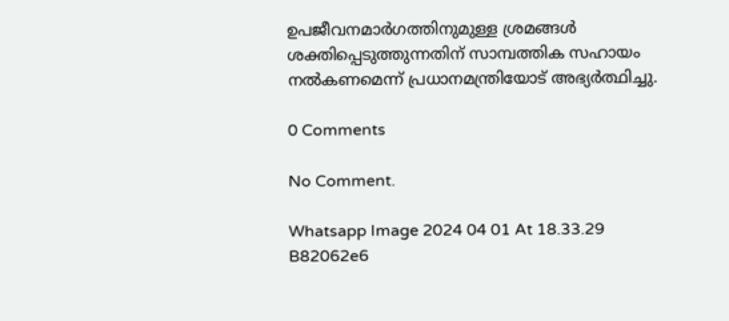ഉപജീവനമാര്‍ഗത്തിനുമുള്ള ശ്രമങ്ങള്‍ ശക്തിപ്പെടുത്തുന്നതിന് സാമ്പത്തിക സഹായം നല്‍കണമെന്ന് പ്രധാനമന്ത്രിയോട് അഭ്യര്‍ത്ഥിച്ചു.

0 Comments

No Comment.

Whatsapp Image 2024 04 01 At 18.33.29 B82062e6